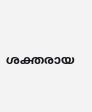ശക്തരായ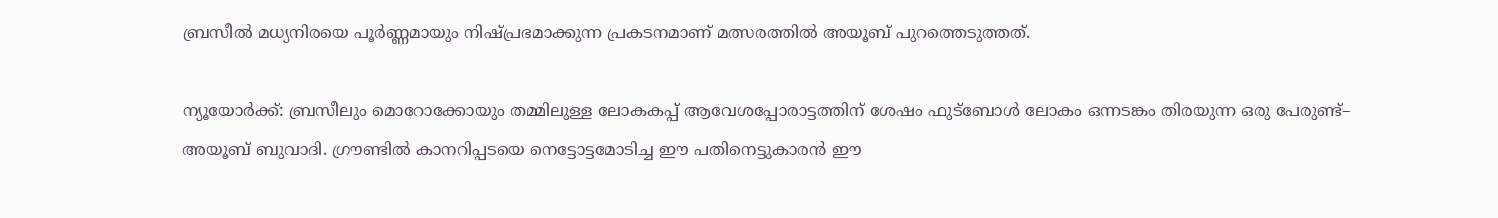ബ്രസീൽ മധ്യനിരയെ പൂർണ്ണമായും നിഷ്പ്രഭമാക്കുന്ന പ്രകടനമാണ് മത്സരത്തിൽ അയൂബ് പുറത്തെടുത്തത്.

ന്യൂയോര്‍ക്ക്: ബ്രസീലും മൊറോക്കോയും തമ്മിലുള്ള ലോകകപ്പ് ആവേശപ്പോരാട്ടത്തിന് ശേഷം ഫുട്ബോൾ ലോകം ഒന്നടങ്കം തിരയുന്ന ഒരു പേരുണ്ട്– അയൂബ് ബുവാദി. ഗ്രൗണ്ടില്‍ കാനറിപ്പടയെ നെട്ടോട്ടമോടിച്ച ഈ പതിനെട്ടുകാരൻ ഈ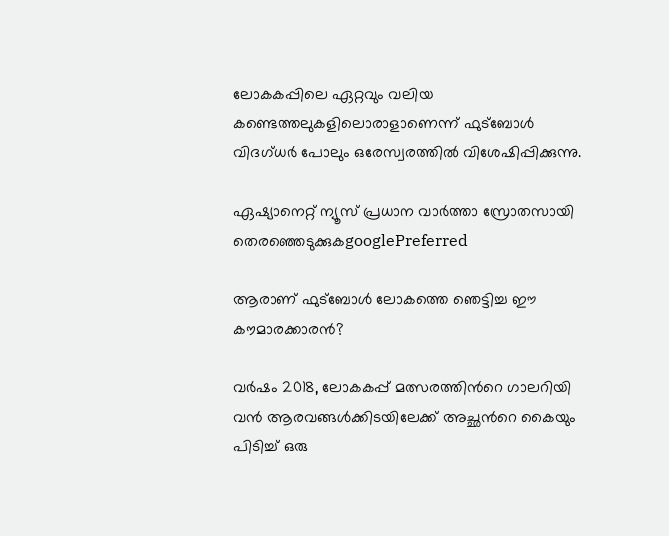ലോകകപ്പിലെ ഏറ്റവും വലിയ കണ്ടെത്തലുകളിലൊരാളാണെന്ന് ഫുട്ബോൾ വിദഗ്ധർ പോലും ഒരേസ്വരത്തിൽ വിശേഷിപ്പിക്കുന്നു.

ഏഷ്യാനെറ്റ് ന്യൂസ് പ്രധാന വാർത്താ സ്രോതസായി തെരഞ്ഞെടുക്കുകgooglePreferred

ആരാണ് ഫുട്ബോൾ ലോകത്തെ ഞെട്ടിച്ച ഈ കൗമാരക്കാരൻ?

വർഷം 2018, ലോകകപ്പ് മത്സരത്തിന്‍റെ ഗാലറിയി വൻ ആരവങ്ങൾക്കിടയിലേക്ക് അച്ഛന്‍റെ കൈയും പിടിച്ച് ഒരു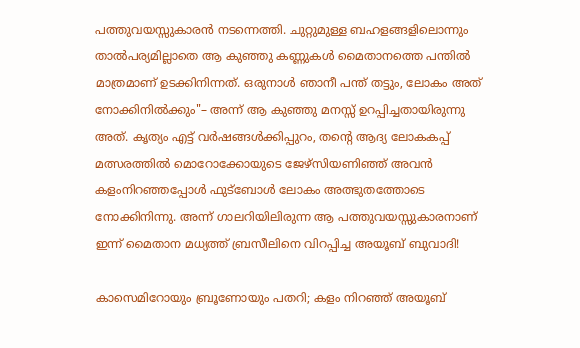പത്തുവയസ്സുകാരൻ നടന്നെത്തി. ചുറ്റുമുള്ള ബഹളങ്ങളിലൊന്നും താൽപര്യമില്ലാതെ ആ കുഞ്ഞു കണ്ണുകൾ മൈതാനത്തെ പന്തിൽ മാത്രമാണ് ഉടക്കിനിന്നത്. ഒരുനാൾ ഞാനീ പന്ത് തട്ടും, ലോകം അത് നോക്കിനിൽക്കും"– അന്ന് ആ കുഞ്ഞു മനസ്സ് ഉറപ്പിച്ചതായിരുന്നു അത്. കൃത്യം എട്ട് വർഷങ്ങൾക്കിപ്പുറം, തന്‍റെ ആദ്യ ലോകകപ്പ് മത്സരത്തിൽ മൊറോക്കോയുടെ ജേഴ്‌സിയണിഞ്ഞ് അവൻ കളംനിറഞ്ഞപ്പോൾ ഫുട്ബോൾ ലോകം അത്ഭുതത്തോടെ നോക്കിനിന്നു. അന്ന് ഗാലറിയിലിരുന്ന ആ പത്തുവയസ്സുകാരനാണ് ഇന്ന് മൈതാന മധ്യത്ത് ബ്രസീലിനെ വിറപ്പിച്ച അയൂബ് ബുവാദി!

കാസെമിറോയും ബ്രൂണോയും പതറി; കളം നിറഞ്ഞ് അയൂബ്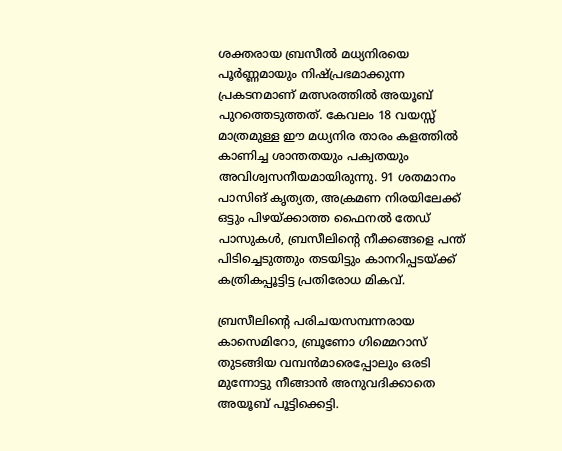ശക്തരായ ബ്രസീൽ മധ്യനിരയെ പൂർണ്ണമായും നിഷ്പ്രഭമാക്കുന്ന പ്രകടനമാണ് മത്സരത്തിൽ അയൂബ് പുറത്തെടുത്തത്. കേവലം 18 വയസ്സ് മാത്രമുള്ള ഈ മധ്യനിര താരം കളത്തിൽ കാണിച്ച ശാന്തതയും പക്വതയും അവിശ്വസനീയമായിരുന്നു. 91 ശതമാനം പാസിങ് കൃത്യത, അക്രമണ നിരയിലേക്ക് ഒട്ടും പിഴയ്ക്കാത്ത ഫൈനൽ തേഡ് പാസുകൾ, ബ്രസീലിന്‍റെ നീക്കങ്ങളെ പന്ത് പിടിച്ചെടുത്തും തടയിട്ടും കാനറിപ്പടയ്ക്ക് കത്രികപ്പൂട്ടിട്ട പ്രതിരോധ മികവ്.

ബ്രസീലിന്‍റെ പരിചയസമ്പന്നരായ കാസെമിറോ, ബ്രൂണോ ഗിമ്മെറാസ് തുടങ്ങിയ വമ്പൻമാരെപ്പോലും ഒരടി മുന്നോട്ടു നീങ്ങാൻ അനുവദിക്കാതെ അയൂബ് പൂട്ടിക്കെട്ടി.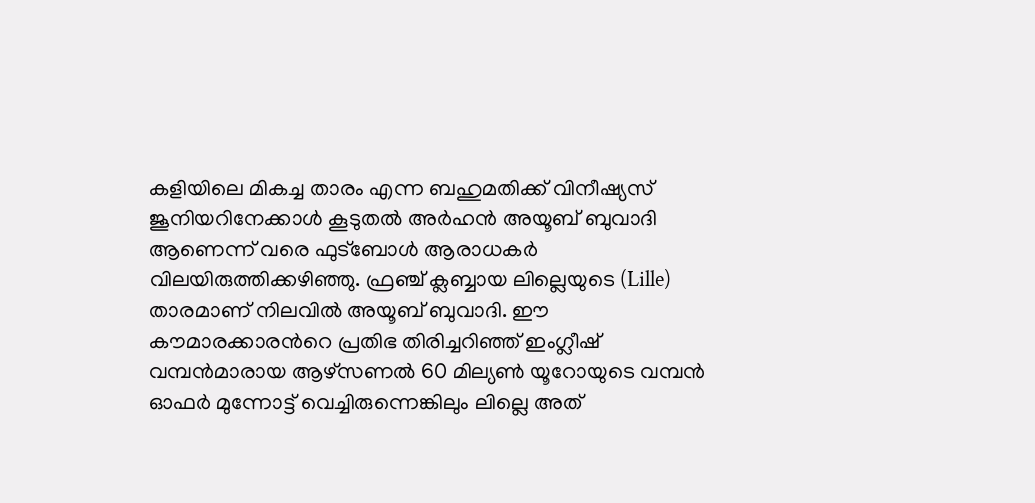കളിയിലെ മികച്ച താരം എന്ന ബഹുമതിക്ക് വിനീഷ്യസ് ജൂനിയറിനേക്കാൾ കൂടുതൽ അർഹൻ അയൂബ് ബുവാദി ആണെന്ന് വരെ ഫുട്ബോൾ ആരാധകര്‍ വിലയിരുത്തിക്കഴിഞ്ഞു. ഫ്രഞ്ച് ക്ലബ്ബായ ലില്ലെയുടെ (Lille) താരമാണ് നിലവിൽ അയൂബ് ബുവാദി. ഈ കൗമാരക്കാരന്‍റെ പ്രതിഭ തിരിച്ചറിഞ്ഞ് ഇംഗ്ലീഷ് വമ്പൻമാരായ ആഴ്സണൽ 60 മില്യൺ യൂറോയുടെ വമ്പൻ ഓഫർ മുന്നോട്ട് വെച്ചിരുന്നെങ്കിലും ലില്ലെ അത്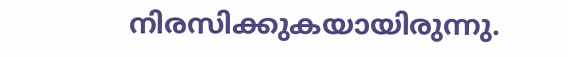നിരസിക്കുകയായിരുന്നു.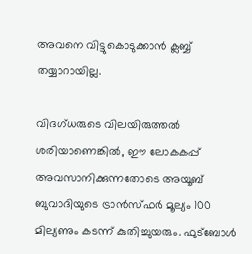അവനെ വിട്ടുകൊടുക്കാൻ ക്ലബ്ബ് തയ്യാറായില്ല.

വിദഗ്ധരുടെ വിലയിരുത്തൽ ശരിയാണെങ്കിൽ, ഈ ലോകകപ്പ് അവസാനിക്കുന്നതോടെ അയൂബ് ബുവാദിയുടെ ട്രാൻസ്ഫർ മൂല്യം 100 മില്യണും കടന്ന് കുതിച്ചുയരും. ഫുട്ബോൾ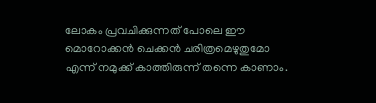ലോകം പ്രവചിക്കുന്നത് പോലെ ഈ മൊറോക്കൻ ചെക്കൻ ചരിത്രമെഴുതുമോ എന്ന് നമുക്ക് കാത്തിരുന്ന് തന്നെ കാണാം.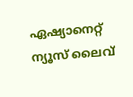ഏഷ്യാനെറ്റ് ന്യൂസ് ലൈവ്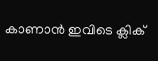കാണാന്‍ ഇവിടെ ക്ലിക്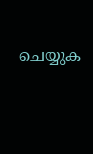ചെയ്യുക